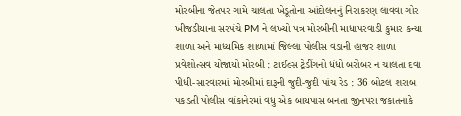મોરબીના જેતપર ગામે ચાલતા ખેડૂતોના આંદોલનનું નિરાકરણ લાવવા ગોર ખીજડીયાના સરપંચે PM ને લખ્યો પત્ર મોરબીની માધાપરવાડી કુમાર કન્યા શાળા અને માધ્યમિક શાળામાં જિલ્લા પોલીસ વડાની હાજર શાળા પ્રવેશોત્સવ યોજાયો મોરબી : ટાઈલ્સ ટ્રેડીંગનો ધંધો બરોબર ન ચાલતા દવા પીધી-સારવારમાં મોરબીમાં દારૂની જુદી-જુદી પાંચ રેડ : 36 બોટલ શરાબ પકડતી પોલીસ વાંકાનેરમાં વધુ એક બાયપાસ બનતા જીનપરા જકાતનાકે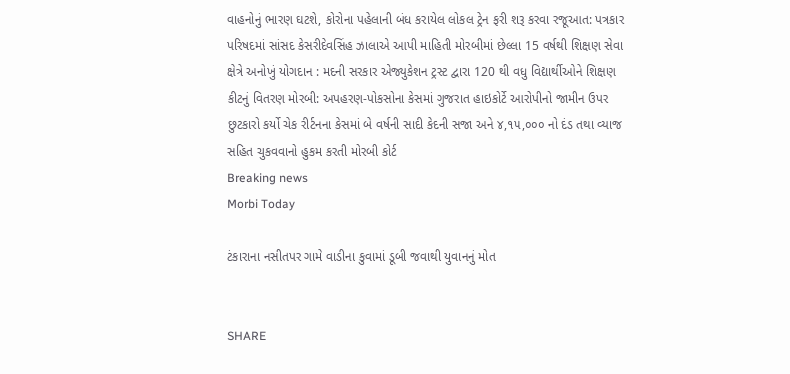વાહનોનું ભારણ ઘટશે, કોરોના પહેલાની બંધ કરાયેલ લોકલ ટ્રેન ફરી શરૂ કરવા રજૂઆત: પત્રકાર પરિષદમાં સાંસદ કેસરીદેવસિંહ ઝાલાએ આપી માહિતી મોરબીમાં છેલ્લા 15 વર્ષથી શિક્ષણ સેવા ક્ષેત્રે અનોખું યોગદાન : મદની સરકાર એજ્યુકેશન ટ્રસ્ટ દ્વારા 120 થી વધુ વિદ્યાર્થીઓને શિક્ષણ કીટનું વિતરણ મોરબી: અપહરણ-પોકસોના કેસમાં ગુજરાત હાઇકોર્ટે આરોપીનો જામીન ઉપર છુટકારો કર્યો ચેક રીર્ટનના કેસમાં બે વર્ષની સાદી કેદની સજા અને ૪,૧૫,૦૦૦ નો દંડ તથા વ્યાજ સહિત ચુકવવાનો હુકમ કરતી મોરબી કોર્ટ
Breaking news
Morbi Today

ટંકારાના નસીતપર ગામે વાડીના કુવામાં ડૂબી જવાથી યુવાનનું મોત


SHARE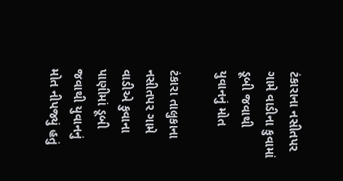ટંકારાના નસીતપર ગામે વાડીના કુવામાં ડૂબી જવાથી યુવાનનું મોત

ટંકારા તાલુકાના નસીતપર ગામે વાડીએ કુવાના પાણીમાં ડૂબી જવાથી યુવાનનું મોત નીપજ્યું હતું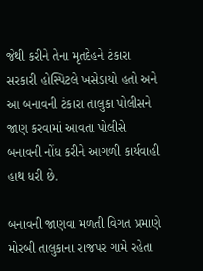જેથી કરીને તેના મૃતદેહને ટંકારા સરકારી હોસ્પિટલે ખસેડાયો હતો અને આ બનાવની ટંકારા તાલુકા પોલીસને જાણ કરવામાં આવતા પોલીસે બનાવની નોંધ કરીને આગળી કાર્યવાહી હાથ ધરી છે.

બનાવની જાણવા મળતી વિગત પ્રમાણે મોરબી તાલુકાના રાજપર ગામે રહેતા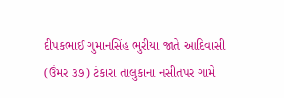દીપકભાઈ ગુમાનસિંહ ભુરીયા જાતે આદિવાસી (ઉંમર ૩૭) ટંકારા તાલુકાના નસીતપર ગામે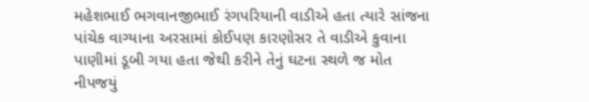મહેશભાઈ ભગવાનજીભાઈ રંગપરિયાની વાડીએ હતા ત્યારે સાંજના પાંચેક વાગ્યાના અરસામાં કોઈપણ કારણોસર તે વાડીએ કુવાના પાણીમાં ડૂબી ગયા હતા જેથી કરીને તેનું ઘટના સ્થળે જ મોત નીપજયું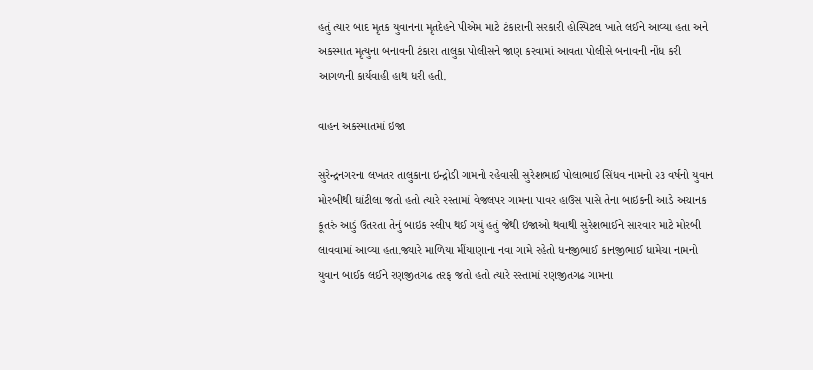હતું ત્યાર બાદ મૃતક યુવાનના મૃતદેહને પીએમ માટે ટંકારાની સરકારી હોસ્પિટલ ખાતે લઈને આવ્યા હતા અને અકસ્માત મૃત્યુના બનાવની ટંકારા તાલુકા પોલીસને જાણ કરવામાં આવતા પોલીસે બનાવની નોંધ કરી આગળની કાર્યવાહી હાથ ધરી હતી.

વાહન અકસ્માતમાં ઇજા

સુરેન્દ્રનગરના લખતર તાલુકાના ઇન્દ્રોડી ગામનો રહેવાસી સુરેશભાઈ પોલાભાઈ સિંધવ નામનો ૨૩ વર્ષનો યુવાન મોરબીથી ઘાંટીલા જતો હતો ત્યારે રસ્તામાં વેજલપર ગામના પાવર હાઉસ પાસે તેના બાઇકની આડે અચાનક કૂતરું આડું ઉતરતા તેનું બાઇક સ્લીપ થઈ ગયું હતું જેથી ઇજાઓ થવાથી સુરેશભાઈને સારવાર માટે મોરબી લાવવામાં આવ્યા હતા.જ્યારે માળિયા મીંયાણાના નવા ગામે રહેતો ધનજીભાઈ કાનજીભાઈ ધામેચા નામનો યુવાન બાઈક લઈને રણજીતગઢ તરફ જતો હતો ત્યારે રસ્તામાં રણજીતગઢ ગામના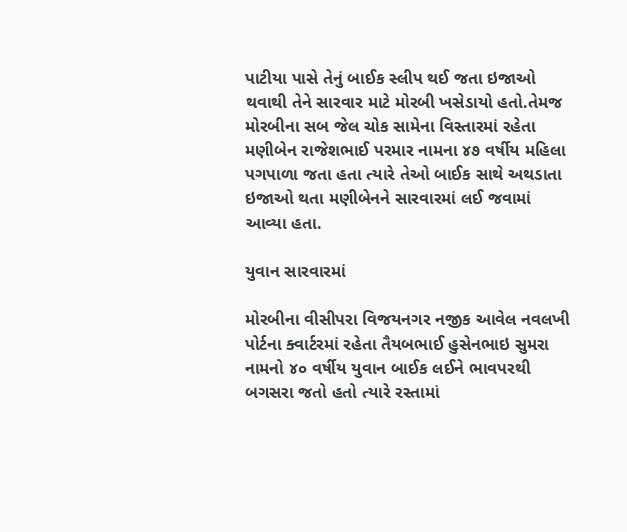પાટીયા પાસે તેનું બાઈક સ્લીપ થઈ જતા ઇજાઓ થવાથી તેને સારવાર માટે મોરબી ખસેડાયો હતો.તેમજ મોરબીના સબ જેલ ચોક સામેના વિસ્તારમાં રહેતા મણીબેન રાજેશભાઈ પરમાર નામના ૪૭ વર્ષીય મહિલા પગપાળા જતા હતા ત્યારે તેઓ બાઈક સાથે અથડાતા ઇજાઓ થતા મણીબેનને સારવારમાં લઈ જવામાં આવ્યા હતા.

યુવાન સારવારમાં

મોરબીના વીસીપરા વિજયનગર નજીક આવેલ નવલખી પોર્ટના ક્વાર્ટરમાં રહેતા તૈયબભાઈ હુસેનભાઇ સુમરા નામનો ૪૦ વર્ષીય યુવાન બાઈક લઈને ભાવપરથી બગસરા જતો હતો ત્યારે રસ્તામાં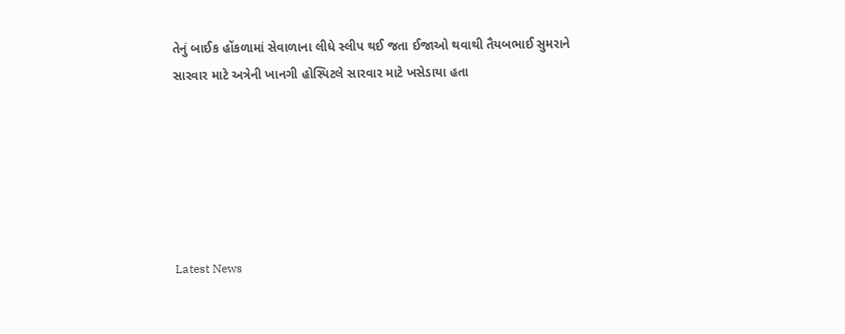તેનું બાઈક હોંકળામાં સેવાળાના લીધે સ્લીપ થઈ જતા ઈજાઓ થવાથી તૈયબભાઈ સુમરાને સારવાર માટે અત્રેની ખાનગી હોસ્પિટલે સારવાર માટે ખસેડાયા હતા






Latest News